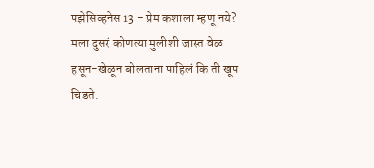पझेसिव्हनेस 13 - प्रेम कशाला म्हणू नये?
मला दुसरं कोणत्या मुलीशी जास्त वेळ हसून-खेळून बोलताना पाहिलं कि ती खूप चिडते.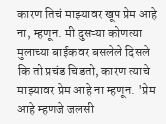कारण तिचं माझ्यावर खूप प्रेम आहे ना, म्हणून. मी दुसऱ्या कोणत्या मुलाच्या बाईकवर बसलेले दिसले कि तो प्रचंड चिडतो, कारण त्याचे माझ्यावर प्रेम आहे ना म्हणून. 'प्रेम आहे म्हणजे जलसी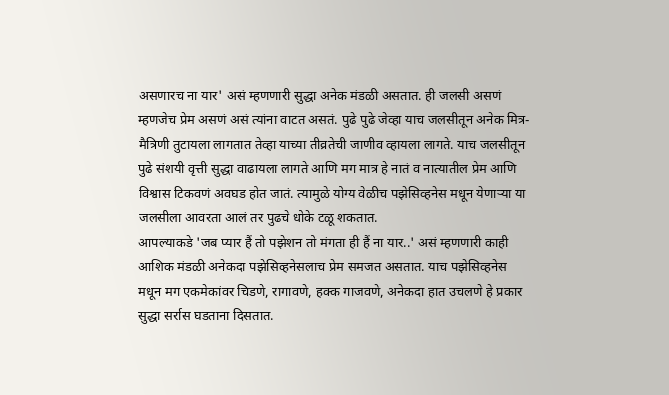असणारच ना यार' असं म्हणणारी सुद्धा अनेक मंडळी असतात. ही जलसी असणं म्हणजेच प्रेम असणं असं त्यांना वाटत असतं. पुढे पुढे जेव्हा याच जलसीतून अनेक मित्र-मैत्रिणी तुटायला लागतात तेव्हा याच्या तीव्रतेची जाणीव व्हायला लागते. याच जलसीतून पुढे संशयी वृत्ती सुद्धा वाढायला लागते आणि मग मात्र हे नातं व नात्यातील प्रेम आणि विश्वास टिकवणं अवघड होत जातं. त्यामुळे योग्य वेळीच पझेसिव्हनेस मधून येणाऱ्या या जलसीला आवरता आलं तर पुढचे धोके टळू शकतात.
आपल्याकडे 'जब प्यार हैं तो पझेशन तो मंगता ही हैं ना यार..' असं म्हणणारी काही आशिक मंडळी अनेकदा पझेसिव्हनेसलाच प्रेम समजत असतात. याच पझेसिव्हनेस मधून मग एकमेकांवर चिडणे, रागावणे, हक्क गाजवणे, अनेकदा हात उचलणे हे प्रकार सुद्धा सर्रास घडताना दिसतात.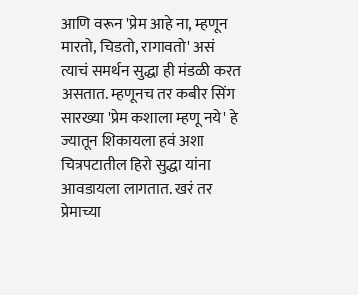आणि वरून 'प्रेम आहे ना, म्हणून मारतो, चिडतो, रागावतो' असं त्याचं समर्थन सुद्धा ही मंडळी करत असतात. म्हणूनच तर कबीर सिंग सारख्या 'प्रेम कशाला म्हणू नये' हे ज्यातून शिकायला हवं अशा चित्रपटातील हिरो सुद्धा यांना आवडायला लागतात. खरं तर प्रेमाच्या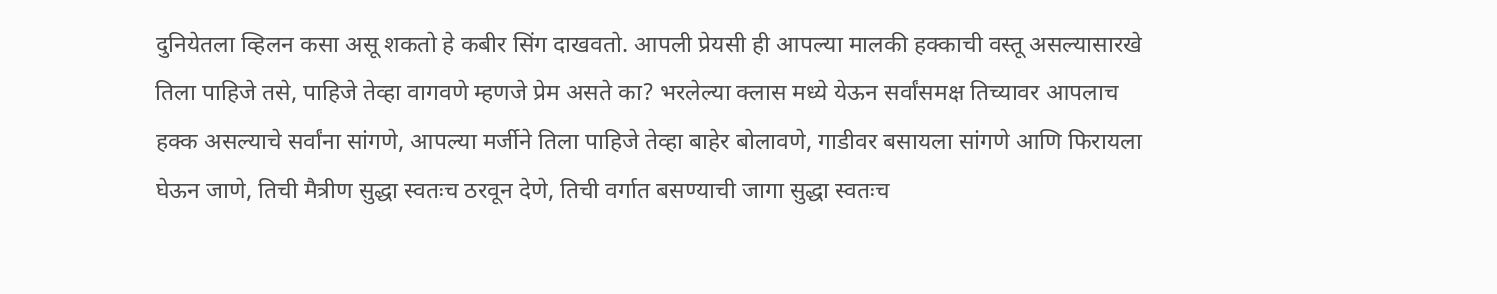दुनियेतला व्हिलन कसा असू शकतो हे कबीर सिंग दाखवतो. आपली प्रेयसी ही आपल्या मालकी हक्काची वस्तू असल्यासारखे तिला पाहिजे तसे, पाहिजे तेव्हा वागवणे म्हणजे प्रेम असते का? भरलेल्या क्लास मध्ये येऊन सर्वांसमक्ष तिच्यावर आपलाच हक्क असल्याचे सर्वांना सांगणे, आपल्या मर्जीने तिला पाहिजे तेव्हा बाहेर बोलावणे, गाडीवर बसायला सांगणे आणि फिरायला घेऊन जाणे, तिची मैत्रीण सुद्धा स्वतःच ठरवून देणे, तिची वर्गात बसण्याची जागा सुद्धा स्वतःच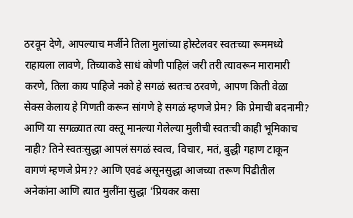ठरवून देणे, आपल्याच मर्जीने तिला मुलांच्या होस्टेलवर स्वतःच्या रूममध्ये राहायला लावणे, तिच्याकडे साधं कोणी पाहिलं जरी तरी त्यावरून मारामारी करणे, तिला काय पाहिजे नको हे सगळं स्वतःच ठरवणे, आपण किती वेळा सेक्स केलाय हे गिणती करून सांगणे हे सगळं म्हणजे प्रेम? कि प्रेमाची बदनामी? आणि या सगळ्यात त्या वस्तू मानल्या गेलेल्या मुलीची स्वतःची काही भूमिकाच नाही? तिने स्वतःसुद्धा आपलं सगळं स्वत्व, विचार, मतं, बुद्धी गहाण टाकून वागणं म्हणजे प्रेम?? आणि एवढं असूनसुद्धा आजच्या तरूण पिढीतील अनेकांना आणि त्यात मुलींना सुद्धा 'प्रियकर कसा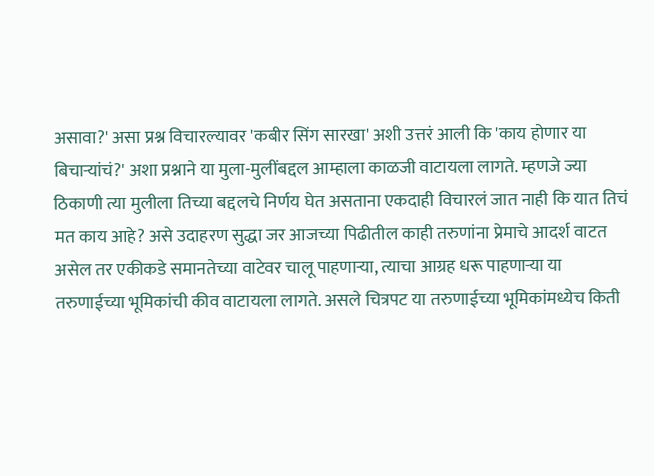असावा?' असा प्रश्न विचारल्यावर 'कबीर सिंग सारखा' अशी उत्तरं आली कि 'काय होणार या बिचाऱ्यांचं?' अशा प्रश्नाने या मुला-मुलींबद्दल आम्हाला काळजी वाटायला लागते. म्हणजे ज्या ठिकाणी त्या मुलीला तिच्या बद्दलचे निर्णय घेत असताना एकदाही विचारलं जात नाही कि यात तिचं मत काय आहे? असे उदाहरण सुद्धा जर आजच्या पिढीतील काही तरुणांना प्रेमाचे आदर्श वाटत असेल तर एकीकडे समानतेच्या वाटेवर चालू पाहणाऱ्या, त्याचा आग्रह धरू पाहणाऱ्या या तरुणाईच्या भूमिकांची कीव वाटायला लागते. असले चित्रपट या तरुणाईच्या भूमिकांमध्येच किती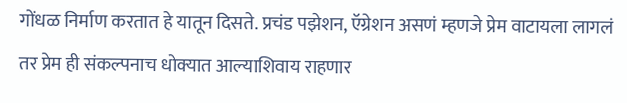गोंधळ निर्माण करतात हे यातून दिसते. प्रचंड पझेशन, ऍग्रेशन असणं म्हणजे प्रेम वाटायला लागलं तर प्रेम ही संकल्पनाच धोक्यात आल्याशिवाय राहणार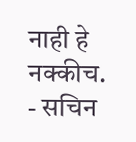नाही हे नक्कीच.
- सचिन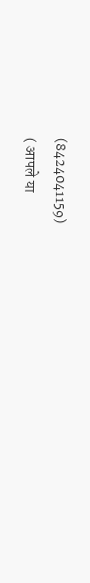(8424041159)
( आपले या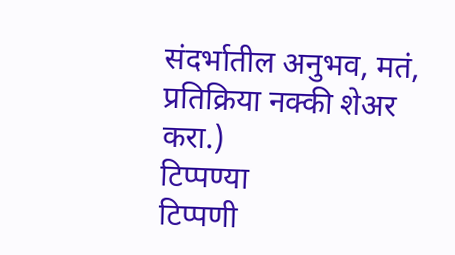संदर्भातील अनुभव, मतं, प्रतिक्रिया नक्की शेअर करा.)
टिप्पण्या
टिप्पणी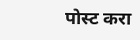पोस्ट करा